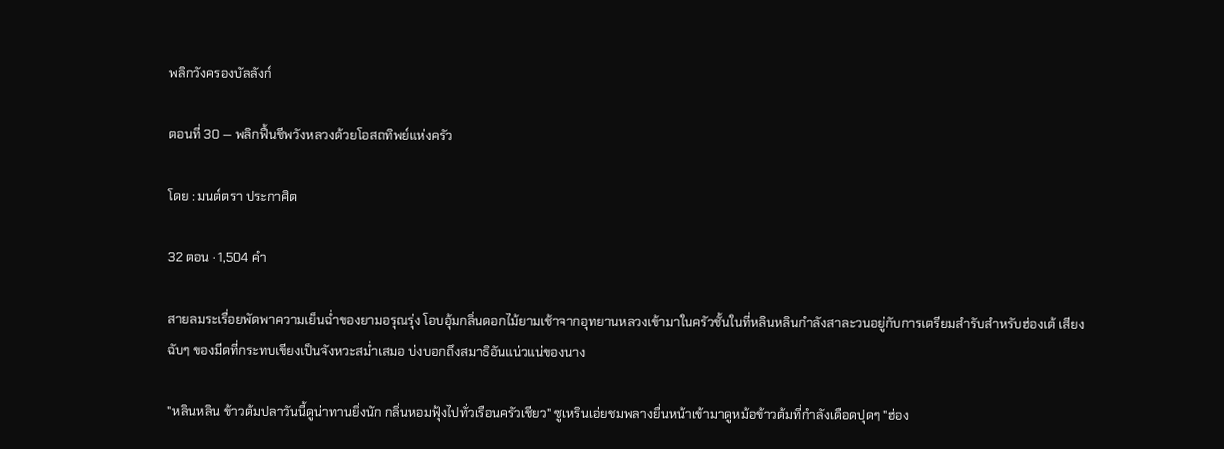พลิกวังครองบัลลังก์

ตอนที่ 30 — พลิกฟื้นชีพวังหลวงด้วยโอสถทิพย์แห่งครัว

โดย : มนต์ตรา ประกาศิต

32 ตอน · 1,504 คำ

สายลมระเรื่อยพัดพาความเย็นฉ่ำของยามอรุณรุ่ง โอบอุ้มกลิ่นดอกไม้ยามเช้าจากอุทยานหลวงเข้ามาในครัวชั้นในที่หลินหลินกำลังสาละวนอยู่กับการเตรียมสำรับสำหรับฮ่องเต้ เสียงฉับๆ ของมีดที่กระทบเขียงเป็นจังหวะสม่ำเสมอ บ่งบอกถึงสมาธิอันแน่วแน่ของนาง

"หลินหลิน ข้าวต้มปลาวันนี้ดูน่าทานยิ่งนัก กลิ่นหอมฟุ้งไปทั่วเรือนครัวเชียว" ซูเหรินเอ่ยชมพลางยื่นหน้าเข้ามาดูหม้อข้าวต้มที่กำลังเดือดปุดๆ ‌"ฮ่อง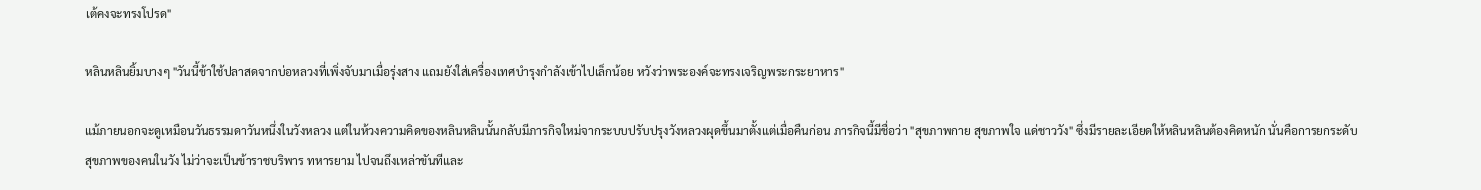เต้คงจะทรงโปรด"

หลินหลินยิ้มบางๆ "วันนี้ข้าใช้ปลาสดจากบ่อหลวงที่เพิ่งจับมาเมื่อรุ่งสาง แถมยังใส่เครื่องเทศบำรุงกำลังเข้าไปเล็กน้อย หวังว่าพระองค์จะทรงเจริญพระกระยาหาร"

แม้ภายนอกจะดูเหมือนวันธรรมดาวันหนึ่งในวังหลวง แต่ในห้วงความคิดของหลินหลินนั้นกลับมีภารกิจใหม่จากระบบปรับปรุงวังหลวงผุดขึ้นมาตั้งแต่เมื่อคืนก่อน ภารกิจนี้มีชื่อว่า "สุขภาพกาย สุขภาพใจ แด่ชาววัง" ซึ่งมีรายละเอียดให้หลินหลินต้องคิดหนัก นั่นคือการยกระดับสุขภาพของคนในวัง ไม่ว่าจะเป็นข้าราชบริพาร ทหารยาม ไปจนถึงเหล่าขันทีและ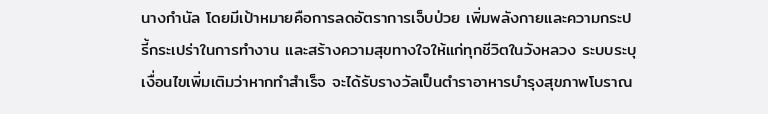นางกำนัล โดยมีเป้าหมายคือการลดอัตราการเจ็บป่วย เพิ่มพลังกายและความกระปรี้กระเปร่าในการทำงาน ‍และสร้างความสุขทางใจให้แก่ทุกชีวิตในวังหลวง ระบบระบุเงื่อนไขเพิ่มเติมว่าหากทำสำเร็จ จะได้รับรางวัลเป็นตำราอาหารบำรุงสุขภาพโบราณ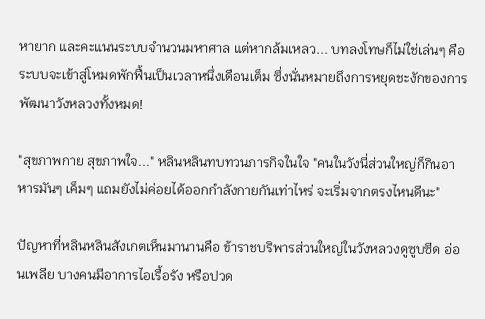หายาก และคะแนนระบบจำนวนมหาศาล แต่หากล้มเหลว... บทลงโทษก็ไม่ใช่เล่นๆ คือระบบจะเข้าสู่โหมดพักฟื้นเป็นเวลาหนึ่งเดือนเต็ม ซึ่งนั่นหมายถึงการหยุดชะงักของการพัฒนาวังหลวงทั้งหมด!

"สุขภาพกาย ‌สุขภาพใจ..." หลินหลินทบทวนภารกิจในใจ "คนในวังนี่ส่วนใหญ่ก็กินอาหารมันๆ เค็มๆ แถมยังไม่ค่อยได้ออกกำลังกายกันเท่าไหร่ จะเริ่มจากตรงไหนดีนะ"

ปัญหาที่หลินหลินสังเกตเห็นมานานคือ ข้าราชบริพารส่วนใหญ่ในวังหลวงดูซูบซีด อ่อนเพลีย ‍บางคนมีอาการไอเรื้อรัง หรือปวด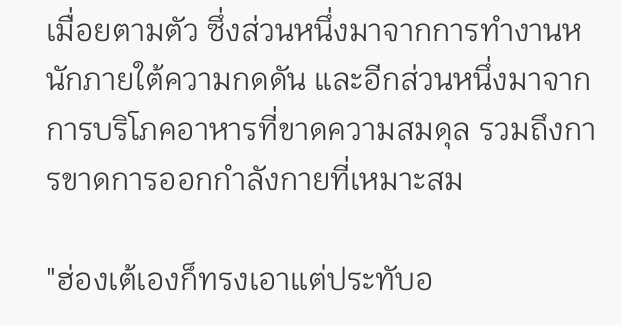เมื่อยตามตัว ซึ่งส่วนหนึ่งมาจากการทำงานหนักภายใต้ความกดดัน และอีกส่วนหนึ่งมาจากการบริโภคอาหารที่ขาดความสมดุล รวมถึงการขาดการออกกำลังกายที่เหมาะสม

"ฮ่องเต้เองก็ทรงเอาแต่ประทับอ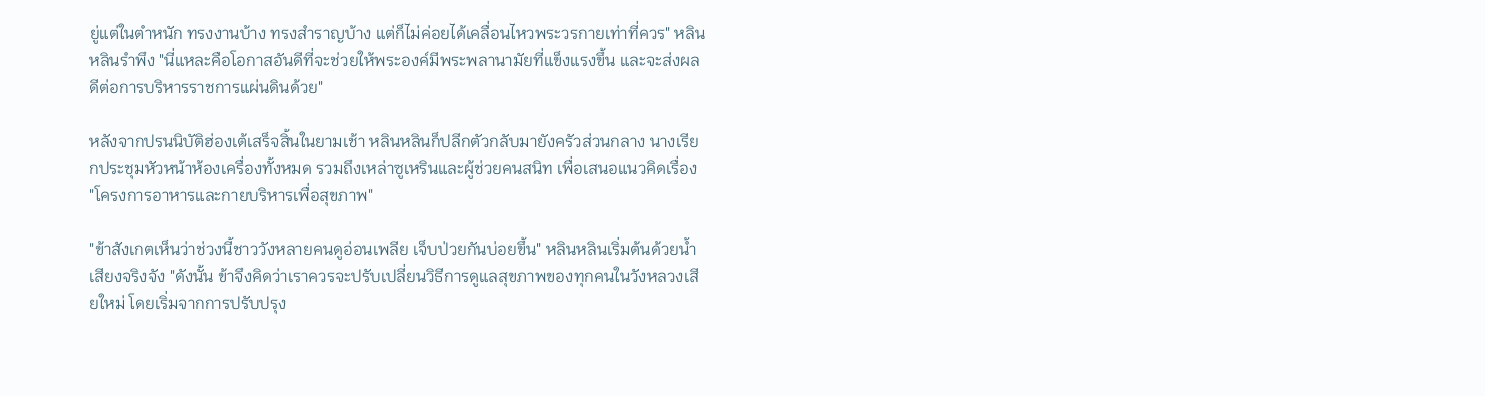ยู่แต่ในตำหนัก ทรงงานบ้าง ทรงสำราญบ้าง แต่ก็ไม่ค่อยได้เคลื่อนไหวพระวรกายเท่าที่ควร" หลินหลินรำพึง "นี่แหละคือโอกาสอันดีที่จะช่วยให้พระองค์มีพระพลานามัยที่แข็งแรงขึ้น และจะส่งผลดีต่อการบริหารราชการแผ่นดินด้วย"

หลังจากปรนนิบัติฮ่องเต้เสร็จสิ้นในยามเช้า หลินหลินก็ปลีกตัวกลับมายังครัวส่วนกลาง นางเรียกประชุมหัวหน้าห้องเครื่องทั้งหมด รวมถึงเหล่าซูเหรินและผู้ช่วยคนสนิท เพื่อเสนอแนวคิดเรื่อง "โครงการอาหารและกายบริหารเพื่อสุขภาพ"

"ข้าสังเกตเห็นว่าช่วงนี้ชาววังหลายคนดูอ่อนเพลีย เจ็บป่วยกันบ่อยขึ้น" หลินหลินเริ่มต้นด้วยน้ำเสียงจริงจัง "ดังนั้น ข้าจึงคิดว่าเราควรจะปรับเปลี่ยนวิธีการดูแลสุขภาพของทุกคนในวังหลวงเสียใหม่ โดยเริ่มจากการปรับปรุง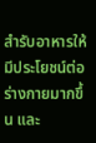สำรับอาหารให้มีประโยชน์ต่อร่างกายมากขึ้น และ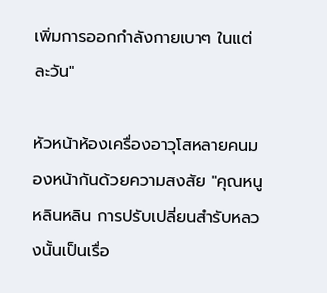เพิ่มการออกกำลังกายเบาๆ ในแต่ละวัน"

หัวหน้าห้องเครื่องอาวุโสหลายคนมองหน้ากันด้วยความสงสัย "คุณหนูหลินหลิน การปรับเปลี่ยนสำรับหลวงนั้นเป็นเรื่อ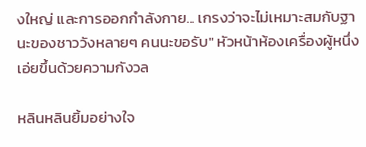งใหญ่ และการออกกำลังกาย... เกรงว่าจะไม่เหมาะสมกับฐานะของชาววังหลายๆ คนนะขอรับ" หัวหน้าห้องเครื่องผู้หนึ่งเอ่ยขึ้นด้วยความกังวล

หลินหลินยิ้มอย่างใจ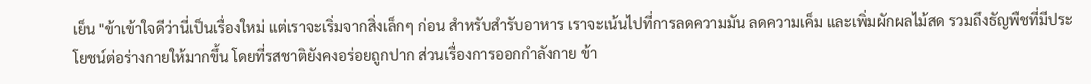เย็น "ข้าเข้าใจดีว่านี่เป็นเรื่องใหม่ แต่เราจะเริ่มจากสิ่งเล็กๆ ก่อน สำหรับสำรับอาหาร เราจะเน้นไปที่การลดความมัน ลดความเค็ม และเพิ่มผักผลไม้สด รวมถึงธัญพืชที่มีประโยชน์ต่อร่างกายให้มากขึ้น โดยที่รสชาติยังคงอร่อยถูกปาก ส่วนเรื่องการออกกำลังกาย ข้า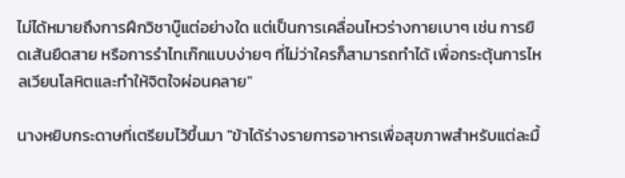ไม่ได้หมายถึงการฝึกวิชาบู๊แต่อย่างใด แต่เป็นการเคลื่อนไหวร่างกายเบาๆ เช่น การยืดเส้นยืดสาย หรือการรำไทเก๊กแบบง่ายๆ ที่ไม่ว่าใครก็สามารถทำได้ เพื่อกระตุ้นการไหลเวียนโลหิตและทำให้จิตใจผ่อนคลาย"

นางหยิบกระดาษที่เตรียมไว้ขึ้นมา "ข้าได้ร่างรายการอาหารเพื่อสุขภาพสำหรับแต่ละมื้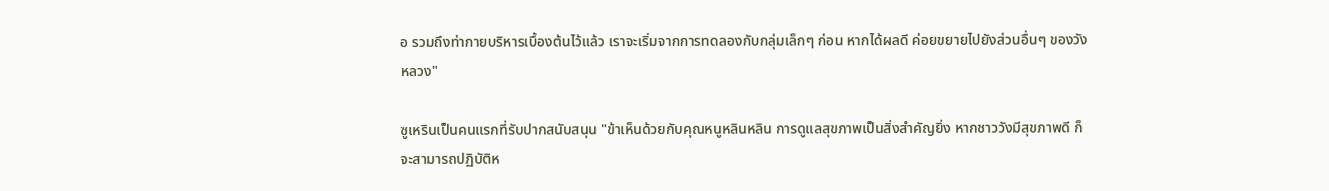อ รวมถึงท่ากายบริหารเบื้องต้นไว้แล้ว เราจะเริ่มจากการทดลองกับกลุ่มเล็กๆ ก่อน หากได้ผลดี ค่อยขยายไปยังส่วนอื่นๆ ของวังหลวง"

ซูเหรินเป็นคนแรกที่รับปากสนับสนุน "ข้าเห็นด้วยกับคุณหนูหลินหลิน การดูแลสุขภาพเป็นสิ่งสำคัญยิ่ง หากชาววังมีสุขภาพดี ก็จะสามารถปฏิบัติห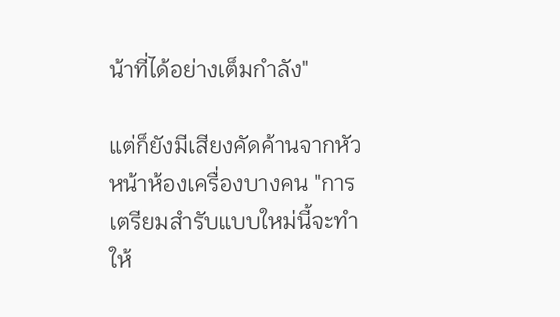น้าที่ได้อย่างเต็มกำลัง"

แต่ก็ยังมีเสียงคัดค้านจากหัวหน้าห้องเครื่องบางคน "การเตรียมสำรับแบบใหม่นี้จะทำให้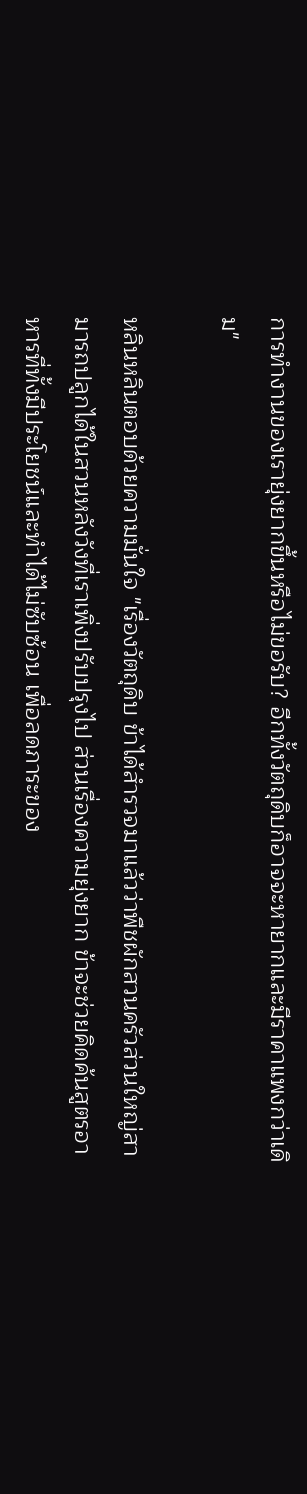การทำงานของเรายุ่งยากขึ้นหรือไม่ขอรับ? อีกทั้งวัตถุดิบก็อาจจะหายากและมีราคาแพงกว่าเดิม"

หลินหลินตอบด้วยความมั่นใจ "เรื่องวัตถุดิบ ข้าได้สำรวจมาแล้วว่าพืชผักสวนครัวส่วนใหญ่สามารถปลูกได้ในสวนหลังวังที่เราเพิ่งปรับปรุงไป ส่วนเรื่องความยุ่งยาก ข้าจะช่วยคิดค้นสูตรอาหารที่ทั้งมีประโยชน์และทำได้ไม่ซับซ้อน เพื่อลดภาระของ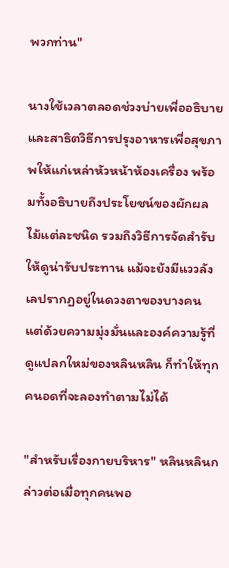พวกท่าน"

นางใช้เวลาตลอดช่วงบ่ายเพื่ออธิบายและสาธิตวิธีการปรุงอาหารเพื่อสุขภาพให้แก่เหล่าหัวหน้าห้องเครื่อง พร้อมทั้งอธิบายถึงประโยชน์ของผักผลไม้แต่ละชนิด รวมถึงวิธีการจัดสำรับให้ดูน่ารับประทาน แม้จะยังมีแววลังเลปรากฏอยู่ในดวงตาของบางคน แต่ด้วยความมุ่งมั่นและองค์ความรู้ที่ดูแปลกใหม่ของหลินหลิน ก็ทำให้ทุกคนอดที่จะลองทำตามไม่ได้

"สำหรับเรื่องกายบริหาร" หลินหลินกล่าวต่อเมื่อทุกคนพอ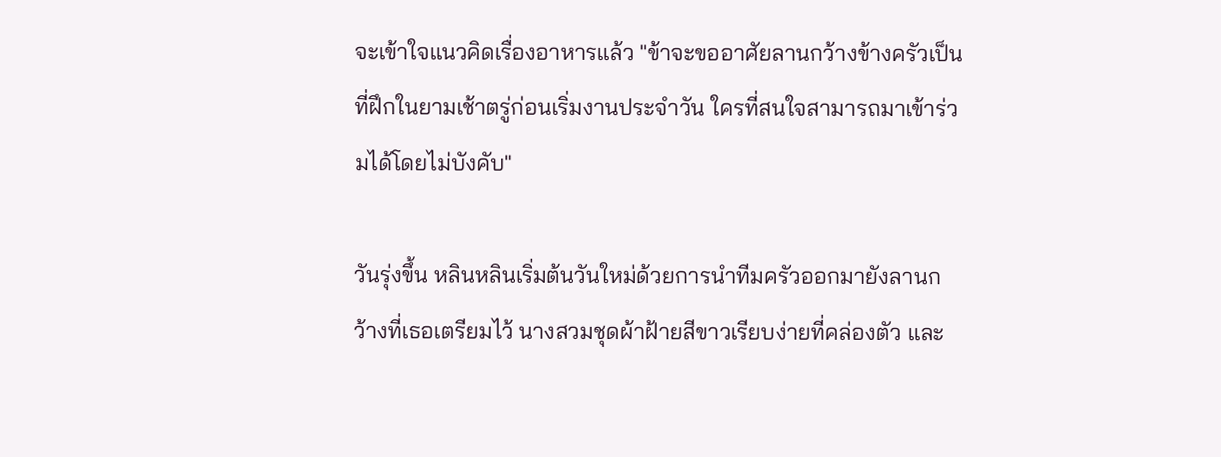จะเข้าใจแนวคิดเรื่องอาหารแล้ว "ข้าจะขออาศัยลานกว้างข้างครัวเป็นที่ฝึกในยามเช้าตรู่ก่อนเริ่มงานประจำวัน ใครที่สนใจสามารถมาเข้าร่วมได้โดยไม่บังคับ"

วันรุ่งขึ้น หลินหลินเริ่มต้นวันใหม่ด้วยการนำทีมครัวออกมายังลานกว้างที่เธอเตรียมไว้ นางสวมชุดผ้าฝ้ายสีขาวเรียบง่ายที่คล่องตัว และ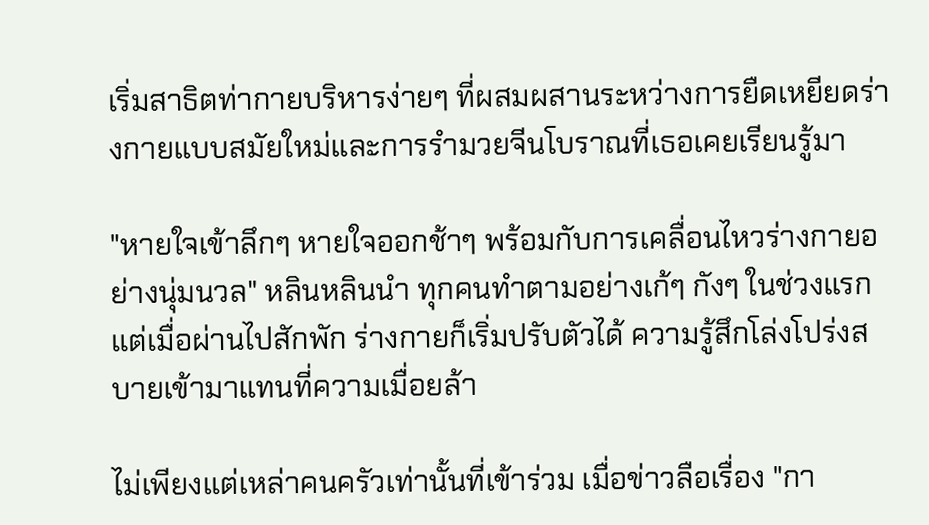เริ่มสาธิตท่ากายบริหารง่ายๆ ที่ผสมผสานระหว่างการยืดเหยียดร่างกายแบบสมัยใหม่และการรำมวยจีนโบราณที่เธอเคยเรียนรู้มา

"หายใจเข้าลึกๆ หายใจออกช้าๆ พร้อมกับการเคลื่อนไหวร่างกายอย่างนุ่มนวล" หลินหลินนำ ทุกคนทำตามอย่างเก้ๆ กังๆ ในช่วงแรก แต่เมื่อผ่านไปสักพัก ร่างกายก็เริ่มปรับตัวได้ ความรู้สึกโล่งโปร่งสบายเข้ามาแทนที่ความเมื่อยล้า

ไม่เพียงแต่เหล่าคนครัวเท่านั้นที่เข้าร่วม เมื่อข่าวลือเรื่อง "กา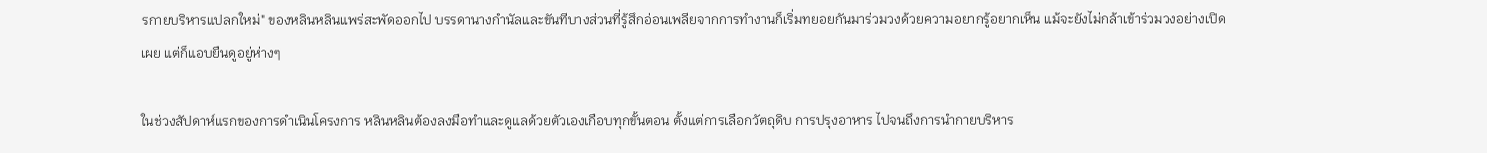รกายบริหารแปลกใหม่" ของหลินหลินแพร่สะพัดออกไป บรรดานางกำนัลและขันทีบางส่วนที่รู้สึกอ่อนเพลียจากการทำงานก็เริ่มทยอยกันมาร่วมวงด้วยความอยากรู้อยากเห็น แม้จะยังไม่กล้าเข้าร่วมวงอย่างเปิดเผย แต่ก็แอบยืนดูอยู่ห่างๆ

ในช่วงสัปดาห์แรกของการดำเนินโครงการ หลินหลินต้องลงมือทำและดูแลด้วยตัวเองเกือบทุกขั้นตอน ตั้งแต่การเลือกวัตถุดิบ การปรุงอาหาร ไปจนถึงการนำกายบริหาร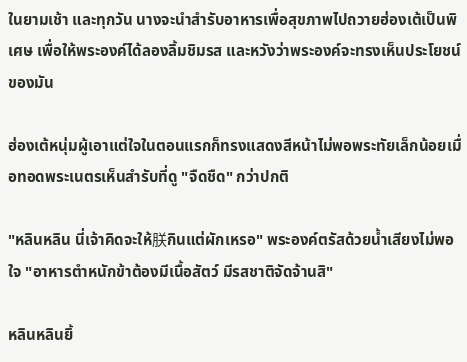ในยามเช้า และทุกวัน นางจะนำสำรับอาหารเพื่อสุขภาพไปถวายฮ่องเต้เป็นพิเศษ เพื่อให้พระองค์ได้ลองลิ้มชิมรส และหวังว่าพระองค์จะทรงเห็นประโยชน์ของมัน

ฮ่องเต้หนุ่มผู้เอาแต่ใจในตอนแรกก็ทรงแสดงสีหน้าไม่พอพระทัยเล็กน้อยเมื่อทอดพระเนตรเห็นสำรับที่ดู "จืดชืด" กว่าปกติ

"หลินหลิน นี่เจ้าคิดจะให้朕กินแต่ผักเหรอ" พระองค์ตรัสด้วยน้ำเสียงไม่พอใจ "อาหารตำหนักข้าต้องมีเนื้อสัตว์ มีรสชาติจัดจ้านสิ"

หลินหลินยิ้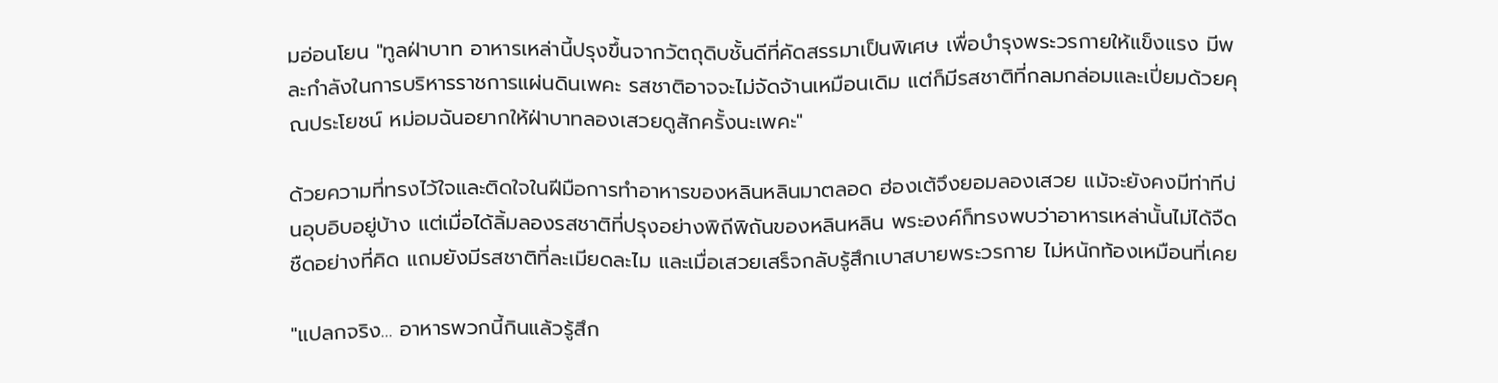มอ่อนโยน "ทูลฝ่าบาท อาหารเหล่านี้ปรุงขึ้นจากวัตถุดิบชั้นดีที่คัดสรรมาเป็นพิเศษ เพื่อบำรุงพระวรกายให้แข็งแรง มีพละกำลังในการบริหารราชการแผ่นดินเพคะ รสชาติอาจจะไม่จัดจ้านเหมือนเดิม แต่ก็มีรสชาติที่กลมกล่อมและเปี่ยมด้วยคุณประโยชน์ หม่อมฉันอยากให้ฝ่าบาทลองเสวยดูสักครั้งนะเพคะ"

ด้วยความที่ทรงไว้ใจและติดใจในฝีมือการทำอาหารของหลินหลินมาตลอด ฮ่องเต้จึงยอมลองเสวย แม้จะยังคงมีท่าทีบ่นอุบอิบอยู่บ้าง แต่เมื่อได้ลิ้มลองรสชาติที่ปรุงอย่างพิถีพิถันของหลินหลิน พระองค์ก็ทรงพบว่าอาหารเหล่านั้นไม่ได้จืดชืดอย่างที่คิด แถมยังมีรสชาติที่ละเมียดละไม และเมื่อเสวยเสร็จกลับรู้สึกเบาสบายพระวรกาย ไม่หนักท้องเหมือนที่เคย

"แปลกจริง... อาหารพวกนี้กินแล้วรู้สึก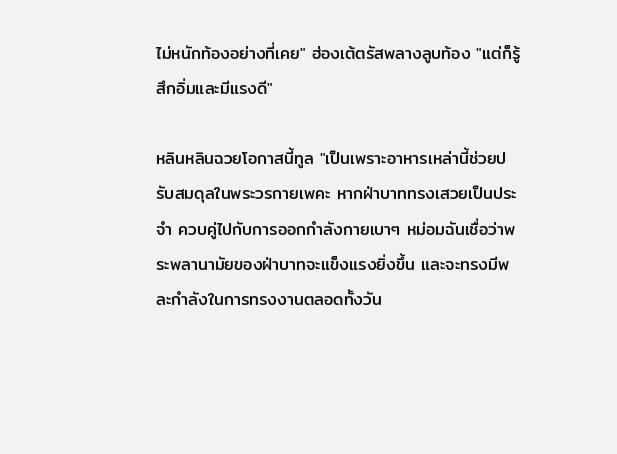ไม่หนักท้องอย่างที่เคย" ฮ่องเต้ตรัสพลางลูบท้อง "แต่ก็รู้สึกอิ่มและมีแรงดี"

หลินหลินฉวยโอกาสนี้ทูล "เป็นเพราะอาหารเหล่านี้ช่วยปรับสมดุลในพระวรกายเพคะ หากฝ่าบาททรงเสวยเป็นประจำ ควบคู่ไปกับการออกกำลังกายเบาๆ หม่อมฉันเชื่อว่าพระพลานามัยของฝ่าบาทจะแข็งแรงยิ่งขึ้น และจะทรงมีพละกำลังในการทรงงานตลอดทั้งวัน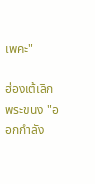เพคะ"

ฮ่องเต้เลิกพระขนง "ออกกำลัง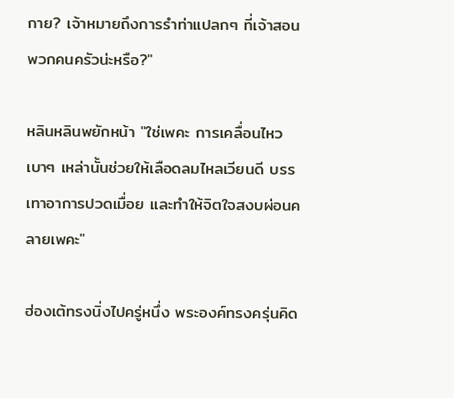กาย? เจ้าหมายถึงการรำท่าแปลกๆ ที่เจ้าสอนพวกคนครัวน่ะหรือ?"

หลินหลินพยักหน้า "ใช่เพคะ การเคลื่อนไหวเบาๆ เหล่านั้นช่วยให้เลือดลมไหลเวียนดี บรรเทาอาการปวดเมื่อย และทำให้จิตใจสงบผ่อนคลายเพคะ"

ฮ่องเต้ทรงนิ่งไปครู่หนึ่ง พระองค์ทรงครุ่นคิด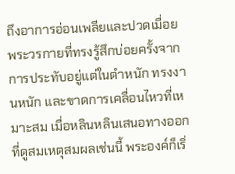ถึงอาการอ่อนเพลียและปวดเมื่อยพระวรกายที่ทรงรู้สึกบ่อยครั้งจากการประทับอยู่แต่ในตำหนัก ทรงงานหนัก และขาดการเคลื่อนไหวที่เหมาะสม เมื่อหลินหลินเสนอทางออกที่ดูสมเหตุสมผลเช่นนี้ พระองค์ก็เริ่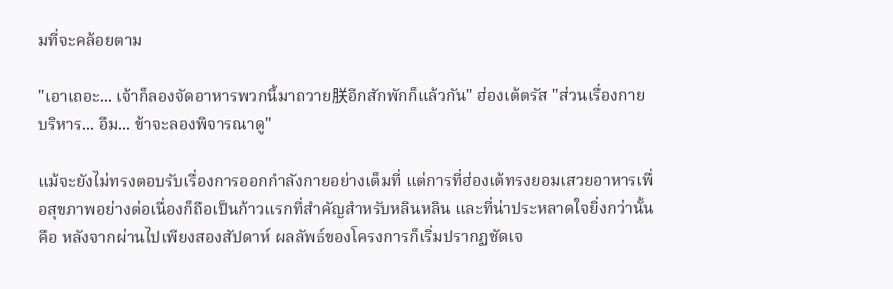มที่จะคล้อยตาม

"เอาเถอะ... เจ้าก็ลองจัดอาหารพวกนี้มาถวาย朕อีกสักพักก็แล้วกัน" ฮ่องเต้ตรัส "ส่วนเรื่องกายบริหาร... อืม... ข้าจะลองพิจารณาดู"

แม้จะยังไม่ทรงตอบรับเรื่องการออกกำลังกายอย่างเต็มที่ แต่การที่ฮ่องเต้ทรงยอมเสวยอาหารเพื่อสุขภาพอย่างต่อเนื่องก็ถือเป็นก้าวแรกที่สำคัญสำหรับหลินหลิน และที่น่าประหลาดใจยิ่งกว่านั้นคือ หลังจากผ่านไปเพียงสองสัปดาห์ ผลลัพธ์ของโครงการก็เริ่มปรากฏชัดเจ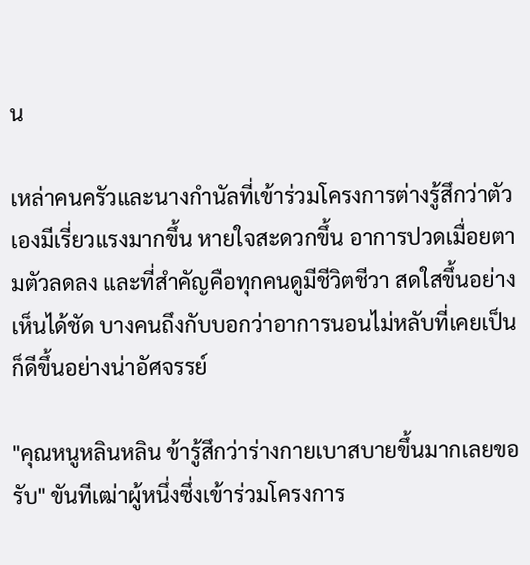น

เหล่าคนครัวและนางกำนัลที่เข้าร่วมโครงการต่างรู้สึกว่าตัวเองมีเรี่ยวแรงมากขึ้น หายใจสะดวกขึ้น อาการปวดเมื่อยตามตัวลดลง และที่สำคัญคือทุกคนดูมีชีวิตชีวา สดใสขึ้นอย่างเห็นได้ชัด บางคนถึงกับบอกว่าอาการนอนไม่หลับที่เคยเป็นก็ดีขึ้นอย่างน่าอัศจรรย์

"คุณหนูหลินหลิน ข้ารู้สึกว่าร่างกายเบาสบายขึ้นมากเลยขอรับ" ขันทีเฒ่าผู้หนึ่งซึ่งเข้าร่วมโครงการ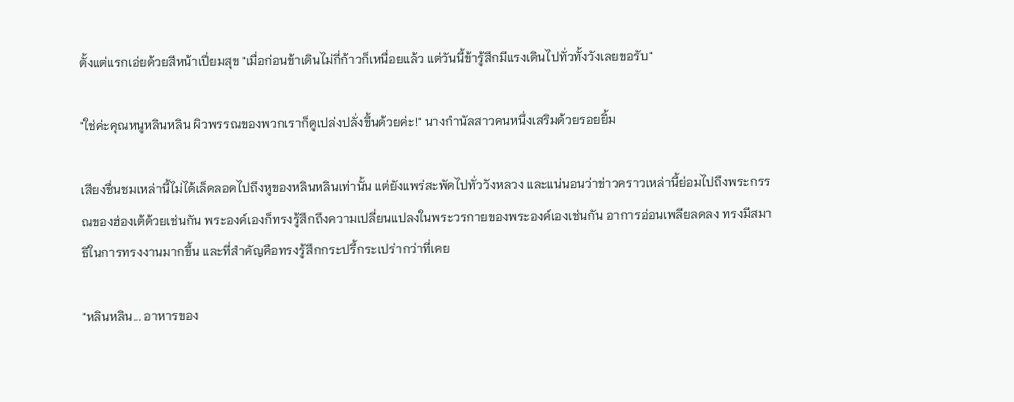ตั้งแต่แรกเอ่ยด้วยสีหน้าเปี่ยมสุข "เมื่อก่อนข้าเดินไม่กี่ก้าวก็เหนื่อยแล้ว แต่วันนี้ข้ารู้สึกมีแรงเดินไปทั่วทั้งวังเลยขอรับ"

"ใช่ค่ะคุณหนูหลินหลิน ผิวพรรณของพวกเราก็ดูเปล่งปลั่งขึ้นด้วยค่ะ!" นางกำนัลสาวคนหนึ่งเสริมด้วยรอยยิ้ม

เสียงชื่นชมเหล่านี้ไม่ได้เล็ดลอดไปถึงหูของหลินหลินเท่านั้น แต่ยังแพร่สะพัดไปทั่ววังหลวง และแน่นอนว่าข่าวคราวเหล่านี้ย่อมไปถึงพระกรรณของฮ่องเต้ด้วยเช่นกัน พระองค์เองก็ทรงรู้สึกถึงความเปลี่ยนแปลงในพระวรกายของพระองค์เองเช่นกัน อาการอ่อนเพลียลดลง ทรงมีสมาธิในการทรงงานมากขึ้น และที่สำคัญคือทรงรู้สึกกระปรี้กระเปร่ากว่าที่เคย

"หลินหลิน... อาหารของ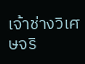เจ้าช่างวิเศษจริ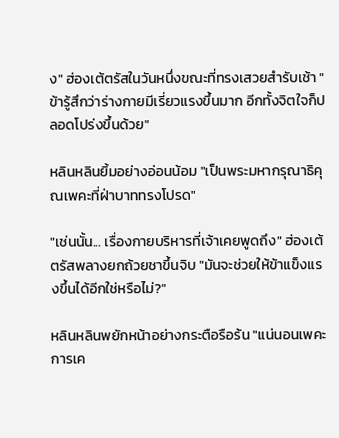ง" ฮ่องเต้ตรัสในวันหนึ่งขณะที่ทรงเสวยสำรับเช้า "ข้ารู้สึกว่าร่างกายมีเรี่ยวแรงขึ้นมาก อีกทั้งจิตใจก็ปลอดโปร่งขึ้นด้วย"

หลินหลินยิ้มอย่างอ่อนน้อม "เป็นพระมหากรุณาธิคุณเพคะที่ฝ่าบาททรงโปรด"

"เช่นนั้น... เรื่องกายบริหารที่เจ้าเคยพูดถึง" ฮ่องเต้ตรัสพลางยกถ้วยชาขึ้นจิบ "มันจะช่วยให้ข้าแข็งแรงขึ้นได้อีกใช่หรือไม่?"

หลินหลินพยักหน้าอย่างกระตือรือร้น "แน่นอนเพคะ การเค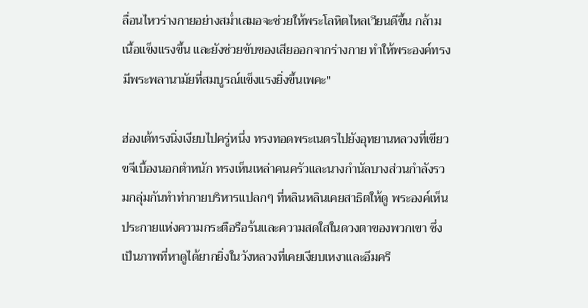ลื่อนไหวร่างกายอย่างสม่ำเสมอจะช่วยให้พระโลหิตไหลเวียนดีขึ้น กล้ามเนื้อแข็งแรงขึ้น และยังช่วยขับของเสียออกจากร่างกาย ทำให้พระองค์ทรงมีพระพลานามัยที่สมบูรณ์แข็งแรงยิ่งขึ้นเพคะ"

ฮ่องเต้ทรงนิ่งเงียบไปครู่หนึ่ง ทรงทอดพระเนตรไปยังอุทยานหลวงที่เขียวขจีเบื้องนอกตำหนัก ทรงเห็นเหล่าคนครัวและนางกำนัลบางส่วนกำลังรวมกลุ่มกันทำท่ากายบริหารแปลกๆ ที่หลินหลินเคยสาธิตให้ดู พระองค์เห็นประกายแห่งความกระตือรือร้นและความสดใสในดวงตาของพวกเขา ซึ่งเป็นภาพที่หาดูได้ยากยิ่งในวังหลวงที่เคยเงียบเหงาและอึมครึ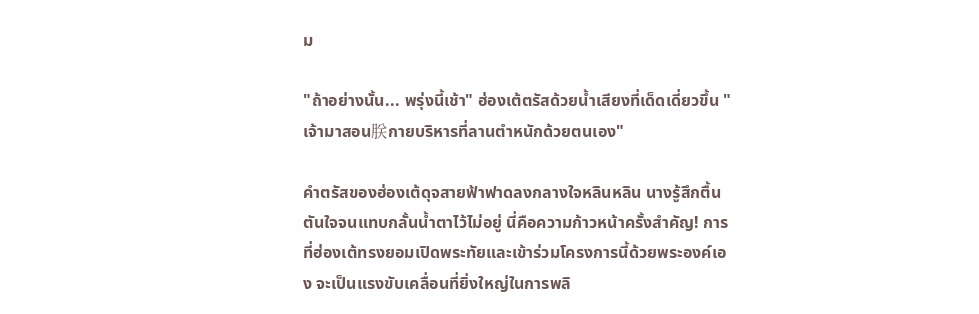ม

"ถ้าอย่างนั้น... พรุ่งนี้เช้า" ฮ่องเต้ตรัสด้วยน้ำเสียงที่เด็ดเดี่ยวขึ้น "เจ้ามาสอน朕กายบริหารที่ลานตำหนักด้วยตนเอง"

คำตรัสของฮ่องเต้ดุจสายฟ้าฟาดลงกลางใจหลินหลิน นางรู้สึกตื้นตันใจจนแทบกลั้นน้ำตาไว้ไม่อยู่ นี่คือความก้าวหน้าครั้งสำคัญ! การที่ฮ่องเต้ทรงยอมเปิดพระทัยและเข้าร่วมโครงการนี้ด้วยพระองค์เอง จะเป็นแรงขับเคลื่อนที่ยิ่งใหญ่ในการพลิ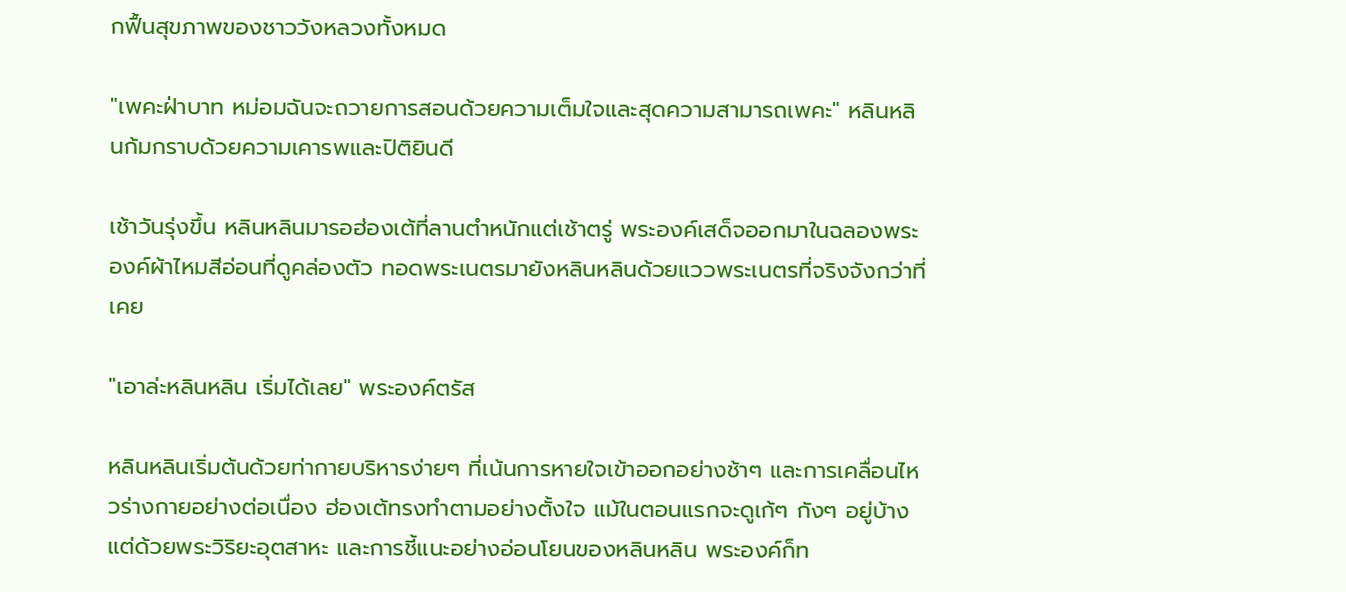กฟื้นสุขภาพของชาววังหลวงทั้งหมด

"เพคะฝ่าบาท หม่อมฉันจะถวายการสอนด้วยความเต็มใจและสุดความสามารถเพคะ" หลินหลินก้มกราบด้วยความเคารพและปิติยินดี

เช้าวันรุ่งขึ้น หลินหลินมารอฮ่องเต้ที่ลานตำหนักแต่เช้าตรู่ พระองค์เสด็จออกมาในฉลองพระองค์ผ้าไหมสีอ่อนที่ดูคล่องตัว ทอดพระเนตรมายังหลินหลินด้วยแววพระเนตรที่จริงจังกว่าที่เคย

"เอาล่ะหลินหลิน เริ่มได้เลย" พระองค์ตรัส

หลินหลินเริ่มต้นด้วยท่ากายบริหารง่ายๆ ที่เน้นการหายใจเข้าออกอย่างช้าๆ และการเคลื่อนไหวร่างกายอย่างต่อเนื่อง ฮ่องเต้ทรงทำตามอย่างตั้งใจ แม้ในตอนแรกจะดูเก้ๆ กังๆ อยู่บ้าง แต่ด้วยพระวิริยะอุตสาหะ และการชี้แนะอย่างอ่อนโยนของหลินหลิน พระองค์ก็ท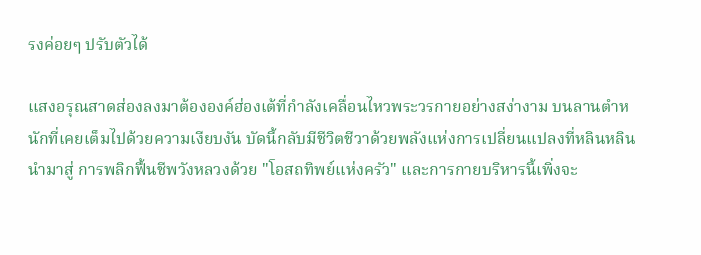รงค่อยๆ ปรับตัวได้

แสงอรุณสาดส่องลงมาต้ององค์ฮ่องเต้ที่กำลังเคลื่อนไหวพระวรกายอย่างสง่างาม บนลานตำหนักที่เคยเต็มไปด้วยความเงียบงัน บัดนี้กลับมีชีวิตชีวาด้วยพลังแห่งการเปลี่ยนแปลงที่หลินหลินนำมาสู่ การพลิกฟื้นชีพวังหลวงด้วย "โอสถทิพย์แห่งครัว" และการกายบริหารนี้เพิ่งจะ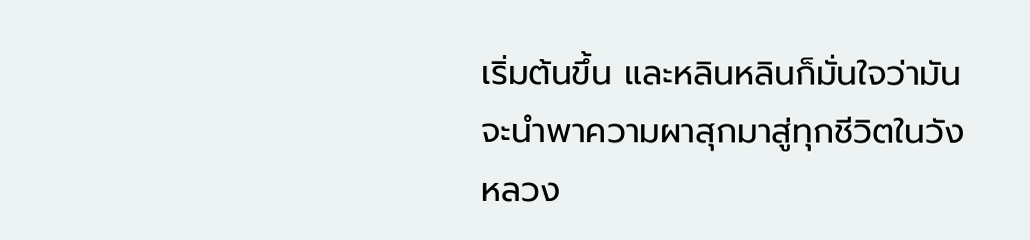เริ่มต้นขึ้น และหลินหลินก็มั่นใจว่ามันจะนำพาความผาสุกมาสู่ทุกชีวิตในวังหลวง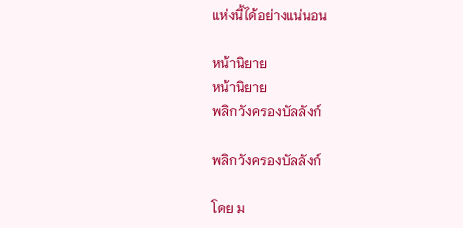แห่งนี้ได้อย่างแน่นอน

หน้านิยาย
หน้านิยาย
พลิกวังครองบัลลังก์

พลิกวังครองบัลลังก์

โดย ม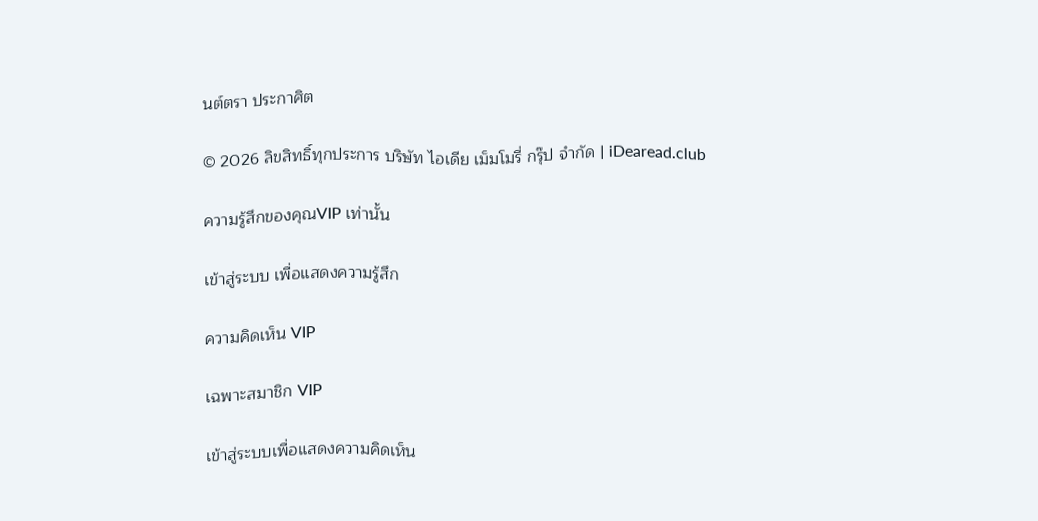นต์ตรา ประกาศิต

© 2026 ลิขสิทธิ์ทุกประการ บริษัท ไอเดีย เม็มโมรี่ กรุ๊ป จำกัด | iDearead.club

ความรู้สึกของคุณVIP เท่านั้น

เข้าสู่ระบบ เพื่อแสดงความรู้สึก

ความคิดเห็น VIP

เฉพาะสมาชิก VIP

เข้าสู่ระบบเพื่อแสดงความคิดเห็น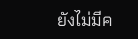ยังไม่มีค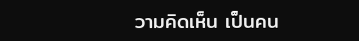วามคิดเห็น เป็นคน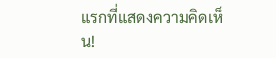แรกที่แสดงความคิดเห็น!